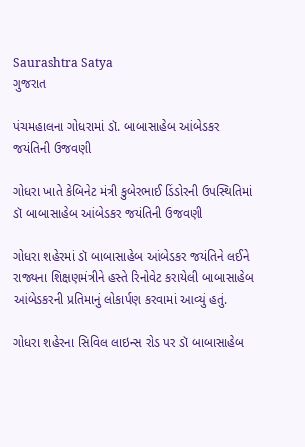Saurashtra Satya
ગુજરાત

પંચમહાલના ગોધરામાં ડૉ. બાબાસાહેબ આંબેડકર જયંતિની ઉજવણી

ગોધરા ખાતે કેબિનેટ મંત્રી કુબેરભાઈ ડિંડોરની ઉપસ્થિતિમાં ડૉ બાબાસાહેબ આંબેડકર જયંતિની ઉજવણી

ગોધરા શહેરમાં ડૉ બાબાસાહેબ આંબેડકર જયંતિને લઈને રાજ્યના શિક્ષણમંત્રીને હસ્તે રિનોવેટ કરાયેલી બાબાસાહેબ આંબેડકરની પ્રતિમાનું લોકાર્પણ કરવામાં આવ્યું હતું.

ગોધરા શહેરના સિવિલ લાઇન્સ રોડ પર ડૉ બાબાસાહેબ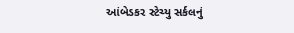આંબેડકર સ્ટેચ્યુ સર્કલનું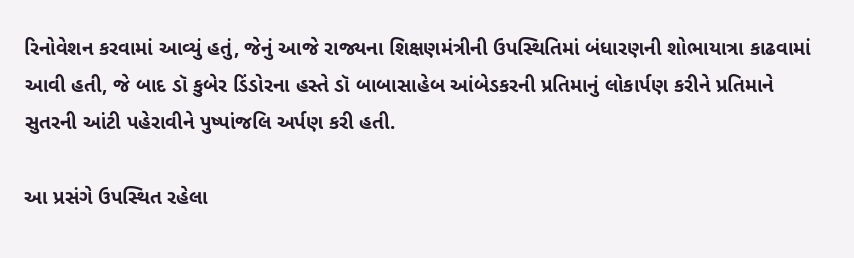રિનોવેશન કરવામાં આવ્યું હતું, જેનું આજે રાજ્યના શિક્ષણમંત્રીની ઉપસ્થિતિમાં બંધારણની શોભાયાત્રા કાઢવામાં આવી હતી, જે બાદ ડૉ કુબેર ડિંડોરના હસ્તે ડૉ બાબાસાહેબ આંબેડકરની પ્રતિમાનું લોકાર્પણ કરીને પ્રતિમાને સુતરની આંટી પહેરાવીને પુષ્પાંજલિ અર્પણ કરી હતી.

આ પ્રસંગે ઉપસ્થિત રહેલા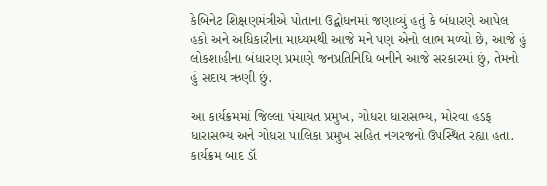કેબિનેટ શિક્ષણમંત્રીએ પોતાના ઉદ્બોધનમાં જણાવ્યું હતું કે બંધારણે આપેલ હકો અને અધિકારીના માધ્યમથી આજે મને પણ એનો લાભ મળ્યો છે, આજે હું લોકશાહીના બંધારણ પ્રમાણે જનપ્રતિનિધિ બનીને આજે સરકારમાં છું, તેમનો હું સદાય ઋણી છું.

આ કાર્યક્રમમાં જિલ્લા પંચાયત પ્રમુખ, ગોધરા ધારાસભ્ય, મોરવા હડફ ધારાસભ્ય અને ગોધરા પાલિકા પ્રમુખ સહિત નગરજનો ઉપસ્થિત રહ્યા હતા. કાર્યક્રમ બાદ ડૉ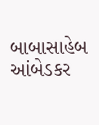બાબાસાહેબ આંબેડકર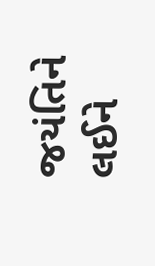જયંતિને લઈને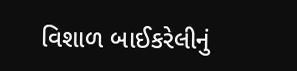વિશાળ બાઈકરેલીનું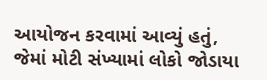આયોજન કરવામાં આવ્યું હતું, જેમાં મોટી સંખ્યામાં લોકો જોડાયા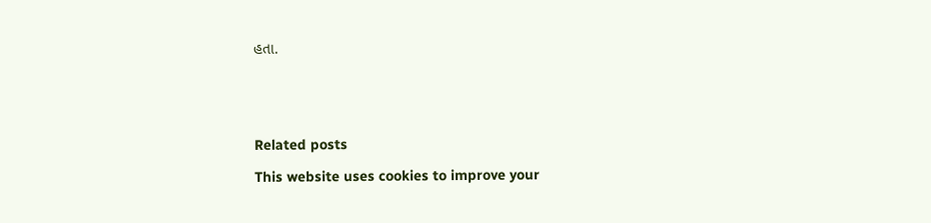હતા.





Related posts

This website uses cookies to improve your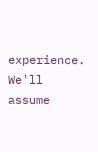experience. We'll assume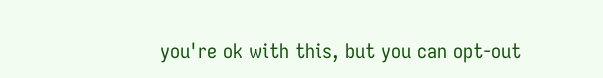you're ok with this, but you can opt-out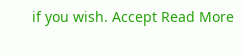if you wish. Accept Read More